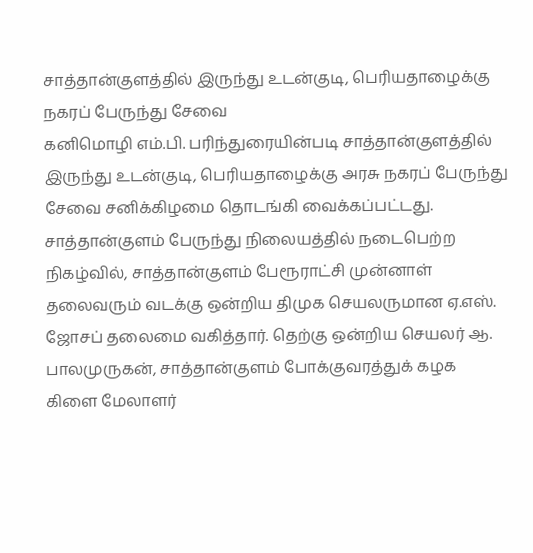சாத்தான்குளத்தில் இருந்து உடன்குடி, பெரியதாழைக்கு நகரப் பேருந்து சேவை
கனிமொழி எம்.பி. பரிந்துரையின்படி சாத்தான்குளத்தில் இருந்து உடன்குடி, பெரியதாழைக்கு அரசு நகரப் பேருந்து சேவை சனிக்கிழமை தொடங்கி வைக்கப்பட்டது. சாத்தான்குளம் பேருந்து நிலையத்தில் நடைபெற்ற நிகழ்வில், சாத்தான்குளம் பேரூராட்சி முன்னாள் தலைவரும் வடக்கு ஒன்றிய திமுக செயலருமான ஏ.எஸ். ஜோசப் தலைமை வகித்தார். தெற்கு ஒன்றிய செயலர் ஆ. பாலமுருகன், சாத்தான்குளம் போக்குவரத்துக் கழக கிளை மேலாளர்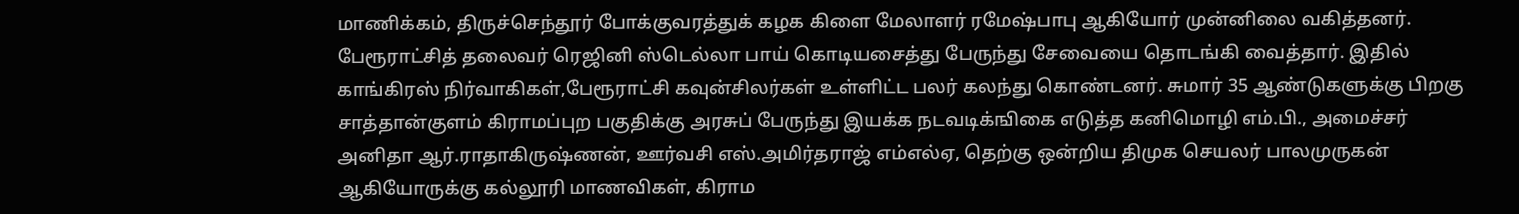மாணிக்கம், திருச்செந்தூர் போக்குவரத்துக் கழக கிளை மேலாளர் ரமேஷ்பாபு ஆகியோர் முன்னிலை வகித்தனர். பேரூராட்சித் தலைவர் ரெஜினி ஸ்டெல்லா பாய் கொடியசைத்து பேருந்து சேவையை தொடங்கி வைத்தார். இதில் காங்கிரஸ் நிர்வாகிகள்,பேரூராட்சி கவுன்சிலர்கள் உள்ளிட்ட பலர் கலந்து கொண்டனர். சுமார் 35 ஆண்டுகளுக்கு பிறகு சாத்தான்குளம் கிராமப்புற பகுதிக்கு அரசுப் பேருந்து இயக்க நடவடிக்ஙிகை எடுத்த கனிமொழி எம்.பி., அமைச்சர் அனிதா ஆர்.ராதாகிருஷ்ணன், ஊர்வசி எஸ்.அமிர்தராஜ் எம்எல்ஏ, தெற்கு ஒன்றிய திமுக செயலர் பாலமுருகன் ஆகியோருக்கு கல்லூரி மாணவிகள், கிராம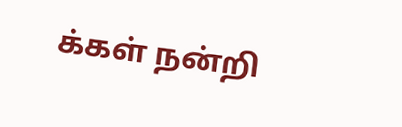க்கள் நன்றி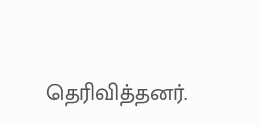தெரிவித்தனர்.